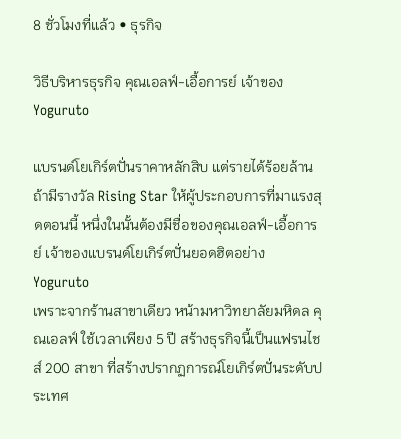8 ชั่วโมงที่แล้ว • ธุรกิจ

วิธีบริหารธุรกิจ คุณเอลฟ์-เอื้อการย์ เจ้าของ Yoguruto

แบรนด์โยเกิร์ตปั่นราคาหลักสิบ แต่รายได้ร้อยล้าน
ถ้ามีรางวัล Rising Star ให้ผู้ประกอบการที่มาแรงสุดตอนนี้ หนึ่งในนั้นต้องมีชื่อของคุณเอลฟ์-เอื้อการย์ เจ้าของแบรนด์โยเกิร์ตปั่นยอดฮิตอย่าง Yoguruto
เพราะจากร้านสาขาเดียว หน้ามหาวิทยาลัยมหิดล คุณเอลฟ์ ใช้เวลาเพียง 5 ปี สร้างธุรกิจนี้เป็นแฟรนไชส์ 200 สาขา ที่สร้างปรากฏการณ์โยเกิร์ตปั่นระดับประเทศ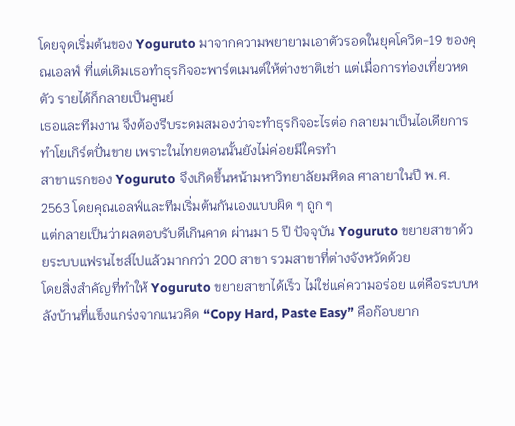โดยจุดเริ่มต้นของ Yoguruto มาจากความพยายามเอาตัวรอดในยุคโควิด-19 ของคุณเอลฟ์ ที่แต่เดิมเธอทำธุรกิจอะพาร์ตเมนต์ให้ต่างชาติเช่า แต่เมื่อการท่องเที่ยวหดตัว รายได้ก็กลายเป็นศูนย์
เธอและทีมงาน จึงต้องรีบระดมสมองว่าจะทำธุรกิจอะไรต่อ กลายมาเป็นไอเดียการทำโยเกิร์ตปั่นขาย เพราะในไทยตอนนั้นยังไม่ค่อยมีใครทำ
สาขาแรกของ Yoguruto จึงเกิดขึ้นหน้ามหาวิทยาลัยมหิดล ศาลายาในปี พ.ศ. 2563 โดยคุณเอลฟ์และทีมเริ่มต้นกันเองแบบผิด ๆ ถูก ๆ
แต่กลายเป็นว่าผลตอบรับดีเกินคาด ผ่านมา 5 ปี ปัจจุบัน Yoguruto ขยายสาขาด้วยระบบแฟรนไชส์ไปแล้วมากกว่า 200 สาขา รวมสาขาที่ต่างจังหวัดด้วย
โดยสิ่งสำคัญที่ทำให้ Yoguruto ขยายสาขาได้เร็ว ไม่ใช่แค่ความอร่อย แต่คือระบบหลังบ้านที่แข็งแกร่งจากแนวคิด “Copy Hard, Paste Easy” คือก๊อบยาก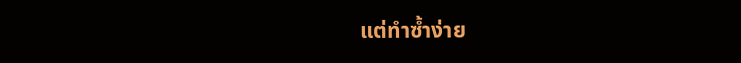แต่ทำซ้ำง่าย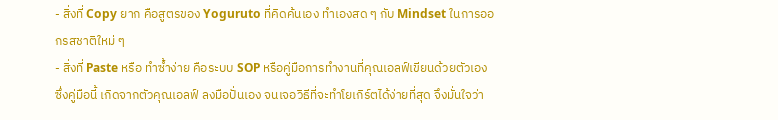- สิ่งที่ Copy ยาก คือสูตรของ Yoguruto ที่คิดค้นเอง ทำเองสด ๆ กับ Mindset ในการออกรสชาติใหม่ ๆ
- สิ่งที่ Paste หรือ ทำซ้ำง่าย คือระบบ SOP หรือคู่มือการทำงานที่คุณเอลฟ์เขียนด้วยตัวเอง
ซึ่งคู่มือนี้ เกิดจากตัวคุณเอลฟ์ ลงมือปั่นเอง จนเจอวิธีที่จะทำโยเกิร์ตได้ง่ายที่สุด จึงมั่นใจว่า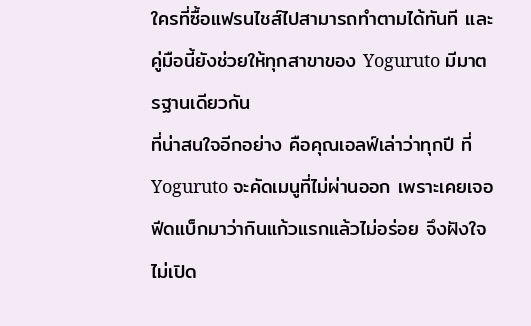ใครที่ซื้อแฟรนไชส์ไปสามารถทำตามได้ทันที และคู่มือนี้ยังช่วยให้ทุกสาขาของ Yoguruto มีมาตรฐานเดียวกัน
ที่น่าสนใจอีกอย่าง คือคุณเอลฟ์เล่าว่าทุกปี ที่ Yoguruto จะคัดเมนูที่ไม่ผ่านออก เพราะเคยเจอฟีดแบ็กมาว่ากินแก้วแรกแล้วไม่อร่อย จึงฝังใจ ไม่เปิด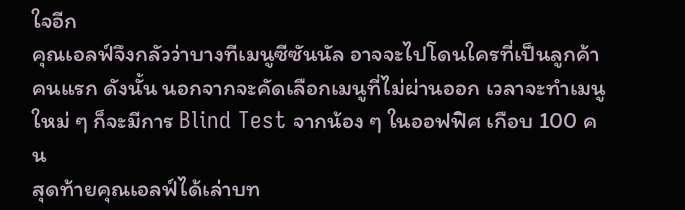ใจอีก
คุณเอลฟ์จึงกลัวว่าบางทีเมนูซีซันนัล อาจจะไปโดนใครที่เป็นลูกค้าคนแรก ดังนั้น นอกจากจะคัดเลือกเมนูที่ไม่ผ่านออก เวลาจะทำเมนูใหม่ ๆ ก็จะมีการ Blind Test จากน้อง ๆ ในออฟฟิศ เกือบ 100 คน
สุดท้ายคุณเอลฟ์ได้เล่าบท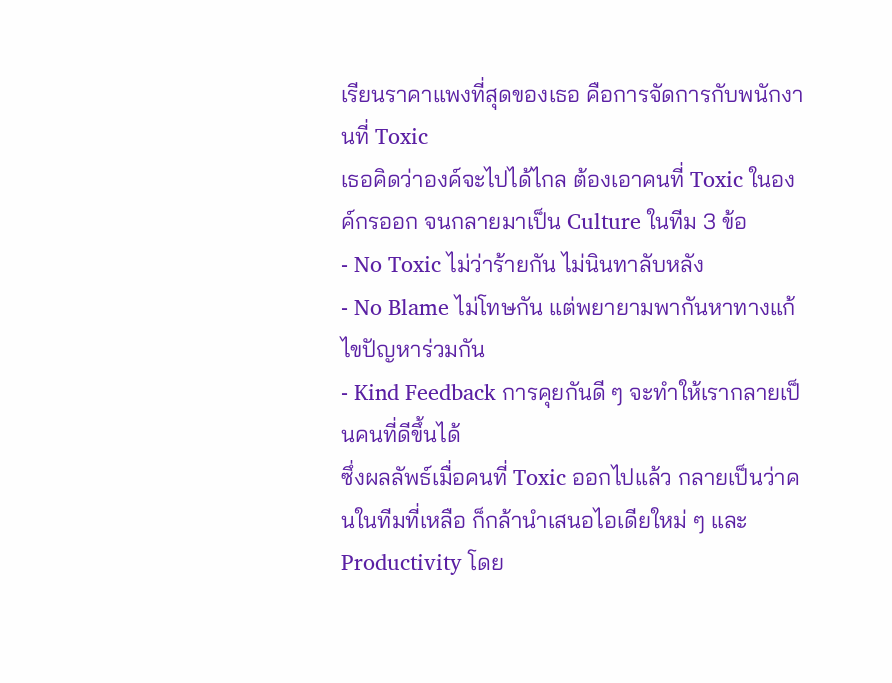เรียนราคาแพงที่สุดของเธอ คือการจัดการกับพนักงานที่ Toxic
เธอคิดว่าองค์จะไปได้ไกล ต้องเอาคนที่ Toxic ในองค์กรออก จนกลายมาเป็น Culture ในทีม 3 ข้อ
- No Toxic ไม่ว่าร้ายกัน ไม่นินทาลับหลัง
- No Blame ไม่โทษกัน แต่พยายามพากันหาทางแก้ไขปัญหาร่วมกัน
- Kind Feedback การคุยกันดี ๆ จะทำให้เรากลายเป็นคนที่ดีขึ้นได้
ซึ่งผลลัพธ์เมื่อคนที่ Toxic ออกไปแล้ว กลายเป็นว่าคนในทีมที่เหลือ ก็กล้านำเสนอไอเดียใหม่ ๆ และ Productivity โดย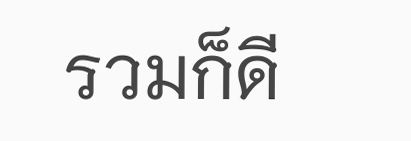รวมก็ดี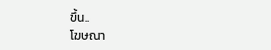ขึ้น..
โฆษณา